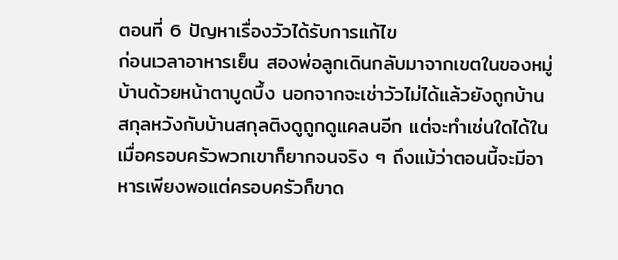ตอนที่ 6 ปัญหาเรื่องวัวได้รับการแก้ไข
ก่อนเวลาอาหารเย็น สองพ่อลูกเดินกลับมาจากเขตในของหมู่บ้านด้วยหน้าตาบูดบึ้ง นอกจากจะเช่าวัวไม่ได้แล้วยังถูกบ้านสกุลหวังกับบ้านสกุลติงดูถูกดูแคลนอีก แต่จะทำเช่นใดได้ในเมื่อครอบครัวพวกเขาก็ยากจนจริง ๆ ถึงแม้ว่าตอนนี้จะมีอาหารเพียงพอแต่ครอบครัวก็ขาด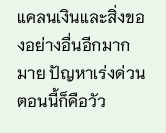แคลนเงินและสิ่งของอย่างอื่นอีกมากมาย ปัญหาเร่งด่วนตอนนี้ก็คือวัว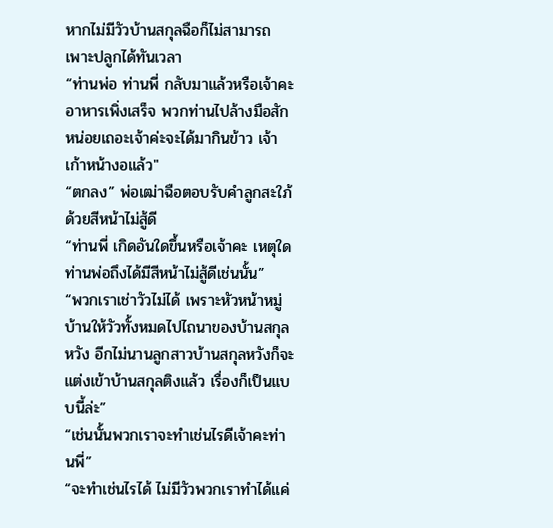หากไม่มีวัวบ้านสกุลฉือก็ไม่สามารถเพาะปลูกได้ทันเวลา
“ท่านพ่อ ท่านพี่ กลับมาแล้วหรือเจ้าคะ อาหารเพิ่งเสร็จ พวกท่านไปล้างมือสักหน่อยเถอะเจ้าค่ะจะได้มากินข้าว เจ้าเก้าหน้างอแล้ว"
“ตกลง” พ่อเฒ่าฉือตอบรับคำลูกสะใภ้ด้วยสีหน้าไม่สู้ดี
“ท่านพี่ เกิดอันใดขึ้นหรือเจ้าคะ เหตุใดท่านพ่อถึงได้มีสีหน้าไม่สู้ดีเช่นนั้น”
“พวกเราเช่าวัวไม่ได้ เพราะหัวหน้าหมู่บ้านให้วัวทั้งหมดไปไถนาของบ้านสกุลหวัง อีกไม่นานลูกสาวบ้านสกุลหวังก็จะแต่งเข้าบ้านสกุลติงแล้ว เรื่องก็เป็นแบบนี้ล่ะ”
“เช่นนั้นพวกเราจะทำเช่นไรดีเจ้าคะท่านพี่”
“จะทำเช่นไรได้ ไม่มีวัวพวกเราทำได้แค่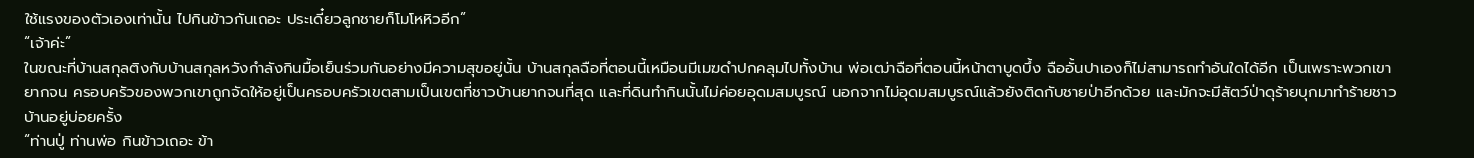ใช้แรงของตัวเองเท่านั้น ไปกินข้าวกันเถอะ ประเดี๋ยวลูกชายก็โมโหหิวอีก”
“เจ้าค่ะ”
ในขณะที่บ้านสกุลติงกับบ้านสกุลหวังกำลังกินมื้อเย็นร่วมกันอย่างมีความสุขอยู่นั้น บ้านสกุลฉือที่ตอนนี้เหมือนมีเมฆดำปกคลุมไปทั้งบ้าน พ่อเฒ่าฉือที่ตอนนี้หน้าตาบูดบึ้ง ฉืออั้นปาเองก็ไม่สามารถทำอันใดได้อีก เป็นเพราะพวกเขายากจน ครอบครัวของพวกเขาถูกจัดให้อยู่เป็นครอบครัวเขตสามเป็นเขตที่ชาวบ้านยากจนที่สุด และที่ดินทำกินนั้นไม่ค่อยอุดมสมบูรณ์ นอกจากไม่อุดมสมบูรณ์แล้วยังติดกับชายป่าอีกด้วย และมักจะมีสัตว์ป่าดุร้ายบุกมาทำร้ายชาวบ้านอยู่บ่อยครั้ง
“ท่านปู่ ท่านพ่อ กินข้าวเถอะ ข้า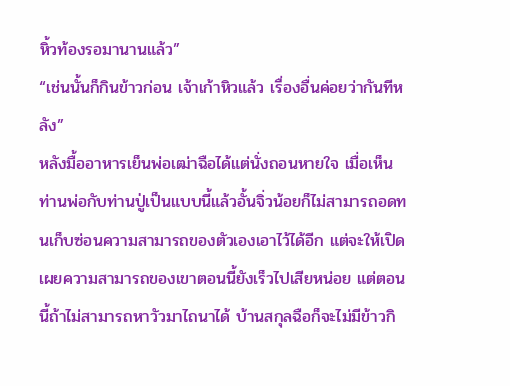หิ้วท้องรอมานานแล้ว”
“เช่นนั้นก็กินข้าวก่อน เจ้าเก้าหิวแล้ว เรื่องอื่นค่อยว่ากันทีหลัง”
หลังมื้ออาหารเย็นพ่อเฒ่าฉือได้แต่นั่งถอนหายใจ เมื่อเห็นท่านพ่อกับท่านปู่เป็นแบบนี้แล้วอั้นจิ่วน้อยก็ไม่สามารถอดทนเก็บซ่อนความสามารถของตัวเองเอาไว้ได้อีก แต่จะให้เปิดเผยความสามารถของเขาตอนนี้ยังเร็วไปเสียหน่อย แต่ตอนนี้ถ้าไม่สามารถหาวัวมาไถนาได้ บ้านสกุลฉือก็จะไม่มีข้าวกิ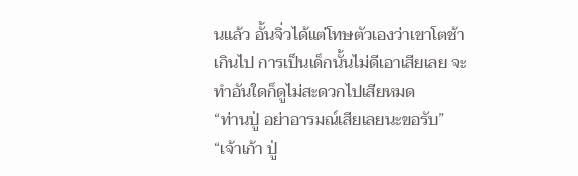นแล้ว อั้นจิ่วได้แต่โทษตัวเองว่าเขาโตช้าเกินไป การเป็นเด็กนั้นไม่ดีเอาเสียเลย จะทำอันใดก็ดูไม่สะดวกไปเสียหมด
“ท่านปู่ อย่าอารมณ์เสียเลยนะขอรับ”
“เจ้าเก้า ปู่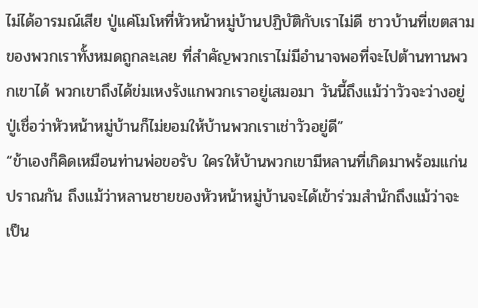ไม่ได้อารมณ์เสีย ปู่แค่โมโหที่หัวหน้าหมู่บ้านปฏิบัติกับเราไม่ดี ชาวบ้านที่เขตสามของพวกเราทั้งหมดถูกละเลย ที่สำคัญพวกเราไม่มีอำนาจพอที่จะไปต้านทานพวกเขาได้ พวกเขาถึงได้ข่มเหงรังแกพวกเราอยู่เสมอมา วันนี้ถึงแม้ว่าวัวจะว่างอยู่ ปู่เชื่อว่าหัวหน้าหมู่บ้านก็ไม่ยอมให้บ้านพวกเราเช่าวัวอยู่ดี”
“ข้าเองก็คิดเหมือนท่านพ่อขอรับ ใครให้บ้านพวกเขามีหลานที่เกิดมาพร้อมแก่นปราณกัน ถึงแม้ว่าหลานชายของหัวหน้าหมู่บ้านจะได้เข้าร่วมสำนักถึงแม้ว่าจะเป็น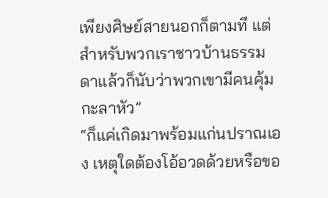เพียงศิษย์สายนอกก็ตามที แต่สำหรับพวกเราชาวบ้านธรรมดาแล้วก็นับว่าพวกเขามีคนคุ้มกะลาหัว”
“ก็แค่เกิดมาพร้อมแก่นปราณเอง เหตุใดต้องโอ้อวดด้วยหรือขอ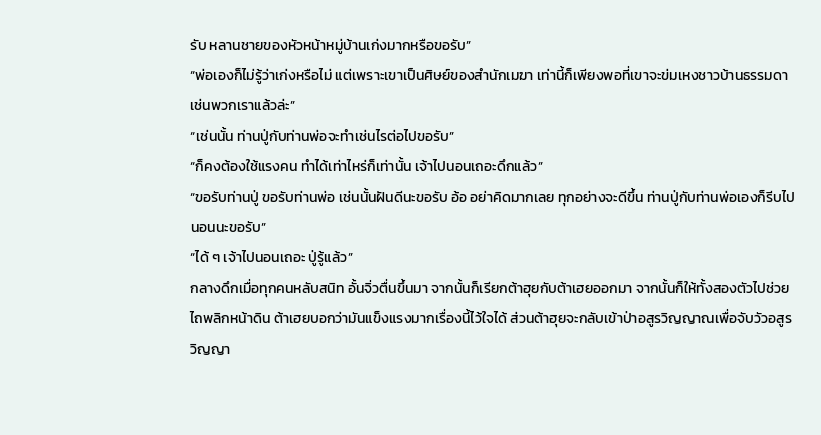รับ หลานชายของหัวหน้าหมู่บ้านเก่งมากหรือขอรับ”
“พ่อเองก็ไม่รู้ว่าเก่งหรือไม่ แต่เพราะเขาเป็นศิษย์ของสำนักเมฆา เท่านี้ก็เพียงพอที่เขาจะข่มเหงชาวบ้านธรรมดาเช่นพวกเราแล้วล่ะ”
“เช่นนั้น ท่านปู่กับท่านพ่อจะทำเช่นไรต่อไปขอรับ”
“ก็คงต้องใช้แรงคน ทำได้เท่าไหร่ก็เท่านั้น เจ้าไปนอนเถอะดึกแล้ว”
“ขอรับท่านปู่ ขอรับท่านพ่อ เช่นนั้นฝันดีนะขอรับ อ้อ อย่าคิดมากเลย ทุกอย่างจะดีขึ้น ท่านปู่กับท่านพ่อเองก็รีบไปนอนนะขอรับ”
“ได้ ๆ เจ้าไปนอนเถอะ ปู่รู้แล้ว”
กลางดึกเมื่อทุกคนหลับสนิท อั้นจิ่วตื่นขึ้นมา จากนั้นก็เรียกต้าฮุยกับต้าเฮยออกมา จากนั้นก็ให้ทั้งสองตัวไปช่วยไถพลิกหน้าดิน ต้าเฮยบอกว่ามันแข็งแรงมากเรื่องนี้ไว้ใจได้ ส่วนต้าฮุยจะกลับเข้าป่าอสูรวิญญาณเพื่อจับวัวอสูรวิญญา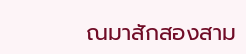ณมาสักสองสาม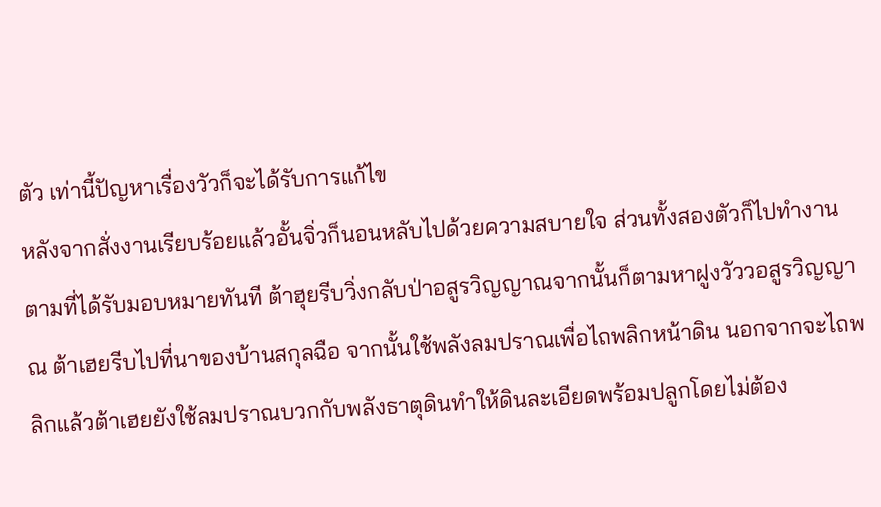ตัว เท่านี้ปัญหาเรื่องวัวก็จะได้รับการแก้ไข
หลังจากสั่งงานเรียบร้อยแล้วอั้นจิ่วก็นอนหลับไปด้วยความสบายใจ ส่วนทั้งสองตัวก็ไปทำงานตามที่ได้รับมอบหมายทันที ต้าฮุยรีบวิ่งกลับป่าอสูรวิญญาณจากนั้นก็ตามหาฝูงวัววอสูรวิญญาณ ต้าเฮยรีบไปที่นาของบ้านสกุลฉือ จากนั้นใช้พลังลมปราณเพื่อไถพลิกหน้าดิน นอกจากจะไถพลิกแล้วต้าเฮยยังใช้ลมปราณบวกกับพลังธาตุดินทำให้ดินละเอียดพร้อมปลูกโดยไม่ต้อง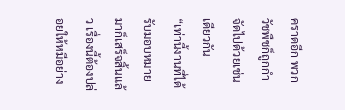คราดอีก พวกวัชพืชก็ถูกกำจัดไปด้วยเช่นเดียวกัน
“เท่านี้งานที่ได้รับมอบหมายมาก็เสร็จสิ้นแล้ว เรื่องนี้ต้องปล่อยให้หมีอย่าง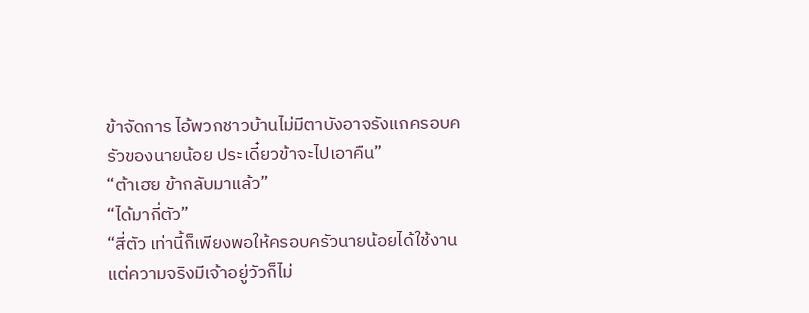ข้าจัดการ ไอ้พวกชาวบ้านไม่มีตาบังอาจรังแกครอบครัวของนายน้อย ประเดี๋ยวข้าจะไปเอาคืน”
“ต้าเฮย ข้ากลับมาแล้ว”
“ได้มากี่ตัว”
“สี่ตัว เท่านี้ก็เพียงพอให้ครอบครัวนายน้อยได้ใช้งาน แต่ความจริงมีเจ้าอยู่วัวก็ไม่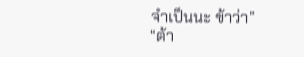จำเป็นนะ ข้าว่า”
“ต้า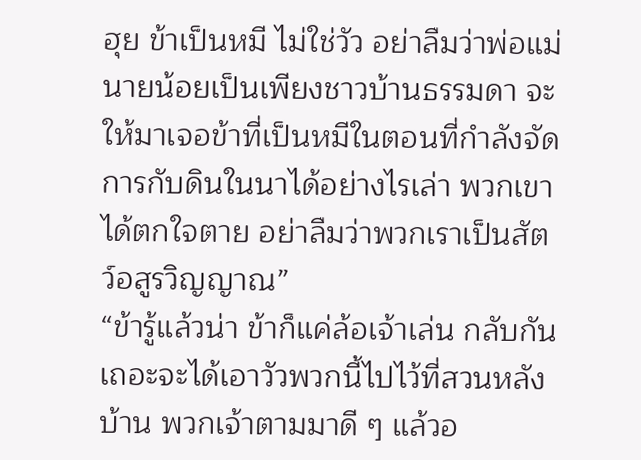ฮุย ข้าเป็นหมี ไม่ใช่วัว อย่าลืมว่าพ่อแม่นายน้อยเป็นเพียงชาวบ้านธรรมดา จะให้มาเจอข้าที่เป็นหมีในตอนที่กำลังจัดการกับดินในนาได้อย่างไรเล่า พวกเขาได้ตกใจตาย อย่าลืมว่าพวกเราเป็นสัตว์อสูรวิญญาณ”
“ข้ารู้แล้วน่า ข้าก็แค่ล้อเจ้าเล่น กลับกันเถอะจะได้เอาวัวพวกนี้ไปไว้ที่สวนหลังบ้าน พวกเจ้าตามมาดี ๆ แล้วอ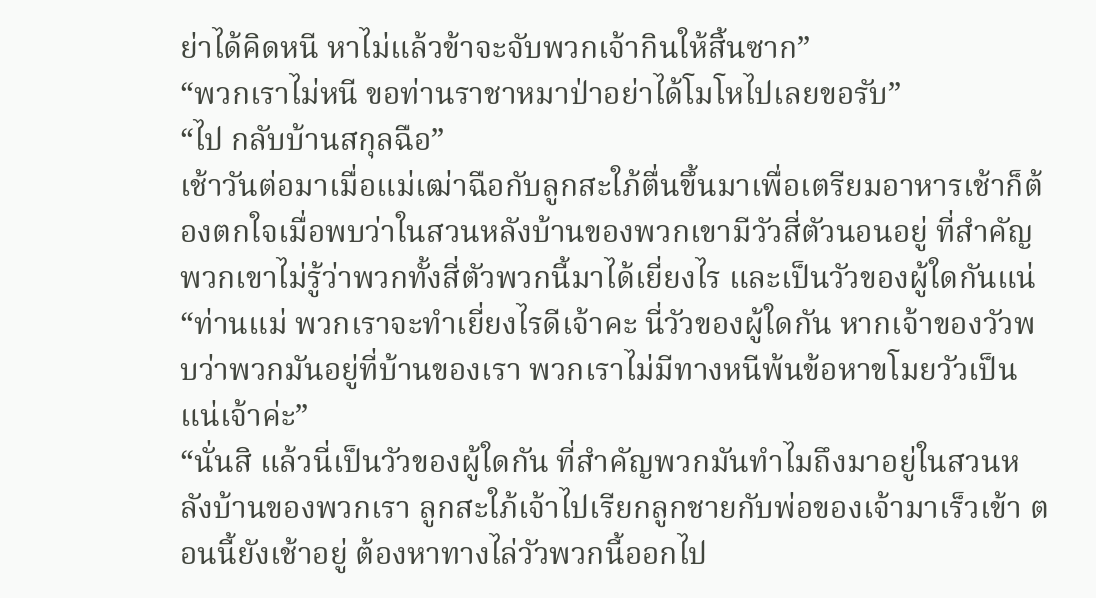ย่าได้คิดหนี หาไม่แล้วข้าจะจับพวกเจ้ากินให้สิ้นซาก”
“พวกเราไม่หนี ขอท่านราชาหมาป่าอย่าได้โมโหไปเลยขอรับ”
“ไป กลับบ้านสกุลฉือ”
เช้าวันต่อมาเมื่อแม่เฒ่าฉือกับลูกสะใภ้ตื่นขึ้นมาเพื่อเตรียมอาหารเช้าก็ต้องตกใจเมื่อพบว่าในสวนหลังบ้านของพวกเขามีวัวสี่ตัวนอนอยู่ ที่สำคัญพวกเขาไม่รู้ว่าพวกทั้งสี่ตัวพวกนี้มาได้เยี่ยงไร และเป็นวัวของผู้ใดกันแน่
“ท่านแม่ พวกเราจะทำเยี่ยงไรดีเจ้าคะ นี่วัวของผู้ใดกัน หากเจ้าของวัวพบว่าพวกมันอยู่ที่บ้านของเรา พวกเราไม่มีทางหนีพ้นข้อหาขโมยวัวเป็นแน่เจ้าค่ะ”
“นั่นสิ แล้วนี่เป็นวัวของผู้ใดกัน ที่สำคัญพวกมันทำไมถึงมาอยู่ในสวนหลังบ้านของพวกเรา ลูกสะใภ้เจ้าไปเรียกลูกชายกับพ่อของเจ้ามาเร็วเข้า ตอนนี้ยังเช้าอยู่ ต้องหาทางไล่วัวพวกนี้ออกไป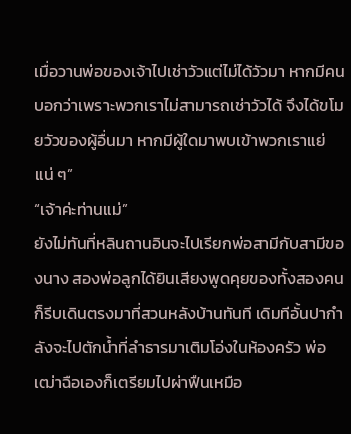เมื่อวานพ่อของเจ้าไปเช่าวัวแต่ไม่ได้วัวมา หากมีคนบอกว่าเพราะพวกเราไม่สามารถเช่าวัวได้ จึงได้ขโมยวัวของผู้อื่นมา หากมีผู้ใดมาพบเข้าพวกเราแย่แน่ ๆ”
“เจ้าค่ะท่านแม่”
ยังไม่ทันที่หลินถานอินจะไปเรียกพ่อสามีกับสามีของนาง สองพ่อลูกได้ยินเสียงพูดคุยของทั้งสองคนก็รีบเดินตรงมาที่สวนหลังบ้านทันที เดิมทีอั้นปากำลังจะไปตักน้ำที่ลำธารมาเติมโอ่งในห้องครัว พ่อเฒ่าฉือเองก็เตรียมไปผ่าฟืนเหมือ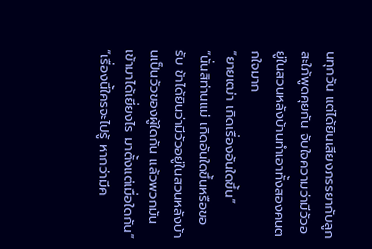นทุกวัน แต่ได้ยินเสียงภรรยากับลูกสะใภ้พูดคุยกัน จับใจความว่ามีวัวอยู่ในสวนหลังบ้านทำเอาทั้งสองคนตกใจมาก
“ยายเฒ่า เกิดเรื่องอันใดขึ้น”
“นั่นสิท่านแม่ เกิดอันใดขึ้นหรือขอรับ ข้าได้ยินว่ามีวัวอยู่ในสวนหลังบ้านเป็นวัวของผู้ใดกัน แล้วพวกมันเข้ามาได้เยี่ยงไร มาตั้งแต่เมื่อใดกัน”
“เรื่องนี้ใครจะไปรู้ หากว่ามีค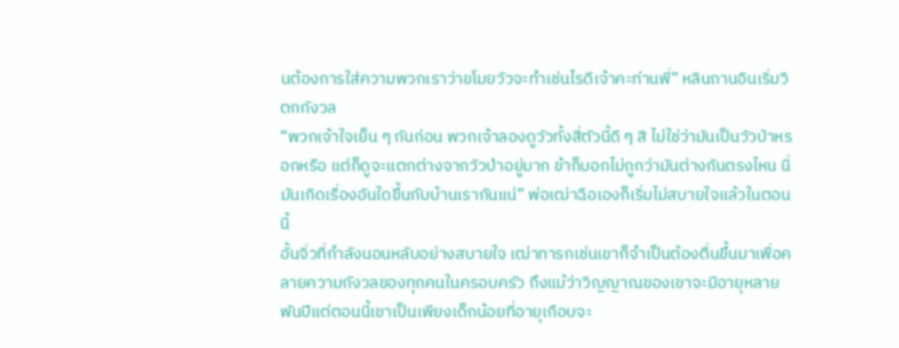นต้องการใส่ความพวกเราว่าขโมยวัวจะทำเช่นไรดีเจ้าคะท่านพี่” หลินถานอินเริ่มวิตกกังวล
“พวกเจ้าใจเย็น ๆ กันก่อน พวกเจ้าลองดูวัวทั้งสี่ตัวนี้ดี ๆ สิ ไม่ใช่ว่ามันเป็นวัวป่าหรอกหรือ แต่ก็ดูจะแตกต่างจากวัวป่าอยู่มาก ข้าก็บอกไม่ถูกว่ามันต่างกันตรงไหน นี่มันเกิดเรื่องอันใดขึ้นกับบ้านเรากันแน่” พ่อเฒ่าฉือเองก็เริ่มไม่สบายใจแล้วในตอนนี้
อั้นจิ่วที่กำลังนอนหลับอย่างสบายใจ เฒ่าทารกเช่นเขาก็จำเป็นต้องตื่นขึ้นมาเพื่อคลายความกังวลของทุกคนในครอบครัว ถึงแม้ว่าวิญญาณของเขาจะมีอายุหลายพันปีแต่ตอนนี้เขาเป็นเพียงเด็กน้อยที่อายุเกือบจะ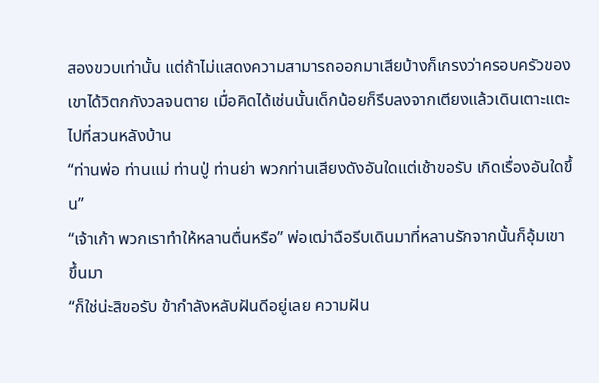สองขวบเท่านั้น แต่ถ้าไม่แสดงความสามารถออกมาเสียบ้างก็เกรงว่าครอบครัวของเขาได้วิตกกังวลจนตาย เมื่อคิดได้เช่นนั้นเด็กน้อยก็รีบลงจากเตียงแล้วเดินเตาะแตะไปที่สวนหลังบ้าน
“ท่านพ่อ ท่านแม่ ท่านปู่ ท่านย่า พวกท่านเสียงดังอันใดแต่เช้าขอรับ เกิดเรื่องอันใดขึ้น”
“เจ้าเก้า พวกเราทำให้หลานตื่นหรือ” พ่อเฒ่าฉือรีบเดินมาที่หลานรักจากนั้นก็อุ้มเขาขึ้นมา
“ก็ใช่น่ะสิขอรับ ข้ากำลังหลับฝันดีอยู่เลย ความฝัน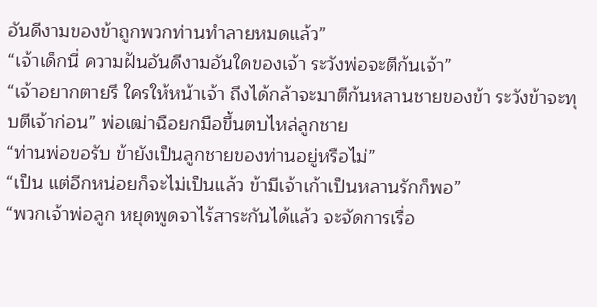อันดีงามของข้าถูกพวกท่านทำลายหมดแล้ว”
“เจ้าเด็กนี่ ความฝันอันดีงามอันใดของเจ้า ระวังพ่อจะตีก้นเจ้า”
“เจ้าอยากตายรึ ใครให้หน้าเจ้า ถึงได้กล้าจะมาตีก้นหลานชายของข้า ระวังข้าจะทุบตีเจ้าก่อน” พ่อเฒ่าฉือยกมือขึ้นตบไหล่ลูกชาย
“ท่านพ่อขอรับ ข้ายังเป็นลูกชายของท่านอยู่หรือไม่”
“เป็น แต่อีกหน่อยก็จะไม่เป็นแล้ว ข้ามีเจ้าเก้าเป็นหลานรักก็พอ”
“พวกเจ้าพ่อลูก หยุดพูดจาไร้สาระกันได้แล้ว จะจัดการเรื่อ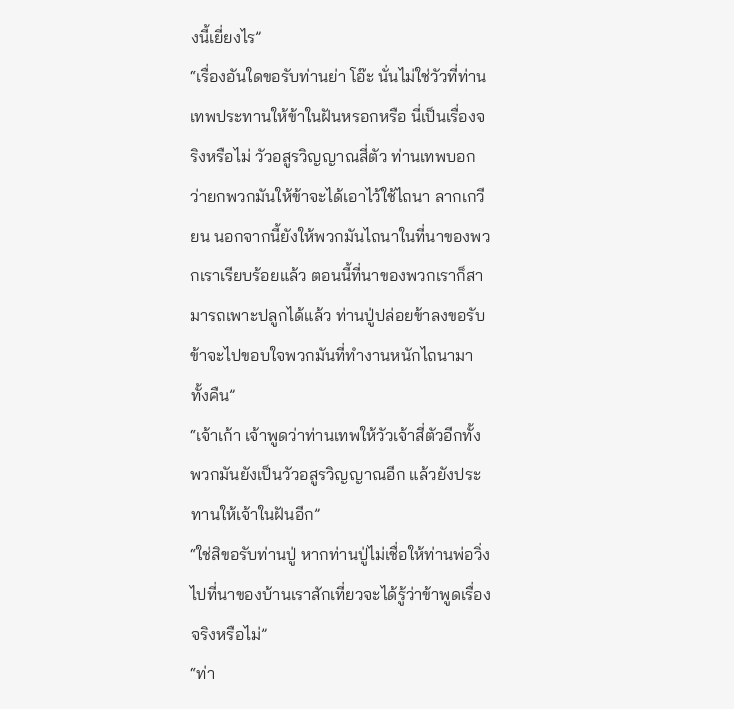งนี้เยี่ยงไร”
“เรื่องอันใดขอรับท่านย่า โอ๊ะ นั่นไม่ใช่วัวที่ท่านเทพประทานให้ข้าในฝันหรอกหรือ นี่เป็นเรื่องจริงหรือไม่ วัวอสูรวิญญาณสี่ตัว ท่านเทพบอกว่ายกพวกมันให้ข้าจะได้เอาไว้ใช้ไถนา ลากเกวียน นอกจากนี้ยังให้พวกมันไถนาในที่นาของพวกเราเรียบร้อยแล้ว ตอนนี้ที่นาของพวกเราก็สามารถเพาะปลูกได้แล้ว ท่านปู่ปล่อยข้าลงขอรับ ข้าจะไปขอบใจพวกมันที่ทำงานหนักไถนามาทั้งคืน”
“เจ้าเก้า เจ้าพูดว่าท่านเทพให้วัวเจ้าสี่ตัวอีกทั้งพวกมันยังเป็นวัวอสูรวิญญาณอีก แล้วยังประทานให้เจ้าในฝันอีก”
“ใช่สิขอรับท่านปู่ หากท่านปู่ไม่เชื่อให้ท่านพ่อวิ่งไปที่นาของบ้านเราสักเที่ยวจะได้รู้ว่าข้าพูดเรื่องจริงหรือไม่”
“ท่า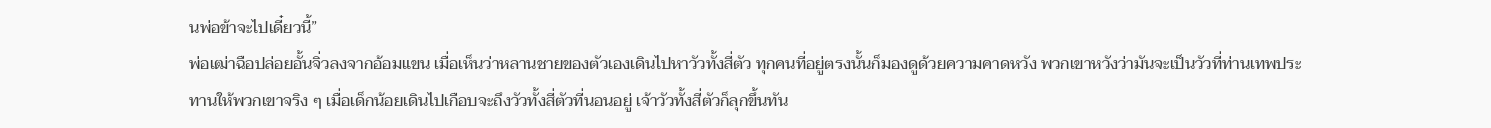นพ่อข้าจะไปเดี๋ยวนี้”
พ่อเฒ่าฉือปล่อยอั้นจิ่วลงจากอ้อมแขน เมื่อเห็นว่าหลานชายของตัวเองเดินไปหาวัวทั้งสี่ตัว ทุกคนที่อยู่ตรงนั้นก็มองดูด้วยความคาดหวัง พวกเขาหวังว่ามันจะเป็นวัวที่ท่านเทพประทานให้พวกเขาจริง ๆ เมื่อเด็กน้อยเดินไปเกือบจะถึงวัวทั้งสี่ตัวที่นอนอยู่ เจ้าวัวทั้งสี่ตัวก็ลุกขึ้นทัน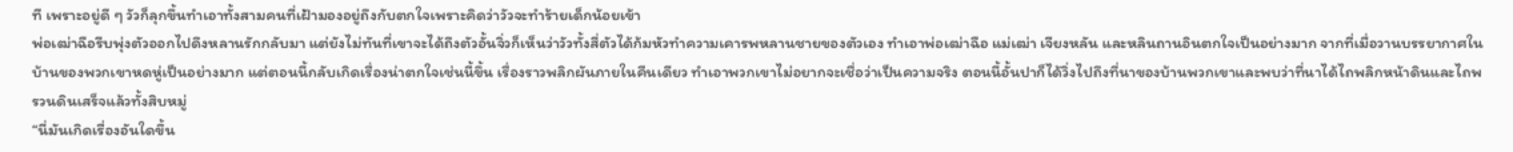ที เพราะอยู่ดี ๆ วัวก็ลุกขึ้นทำเอาทั้งสามคนที่เฝ้ามองอยู่ถึงกับตกใจเพราะคิดว่าวัวจะทำร้ายเด็กน้อยเข้า
พ่อเฒ่าฉือรีบพุ่งตัวออกไปดึงหลานรักกลับมา แต่ยังไม่ทันที่เขาจะได้ถึงตัวอั้นจิ่วก็เห็นว่าวัวทั้งสี่ตัวได้ก้มหัวทำความเคารพหลานชายของตัวเอง ทำเอาพ่อเฒ่าฉือ แม่เฒ่า เจียงหลัน และหลินถานอินตกใจเป็นอย่างมาก จากที่เมื่อวานบรรยากาศในบ้านของพวกเขาหดหู่เป็นอย่างมาก แต่ตอนนี้กลับเกิดเรื่องน่าตกใจเช่นนี้ขึ้น เรื่องราวพลิกผันภายในคืนเดียว ทำเอาพวกเขาไม่อยากจะเชื่อว่าเป็นความจริง ตอนนี้อั้นปาก็ได้วิ่งไปถึงที่นาของบ้านพวกเขาและพบว่าที่นาได้ไถพลิกหน้าดินและไถพรวนดินเสร็จแล้วทั้งสิบหมู่
“นี่มันเกิดเรื่องอันใดขึ้น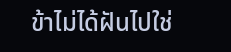ข้าไม่ได้ฝันไปใช่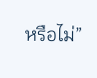หรือไม่”